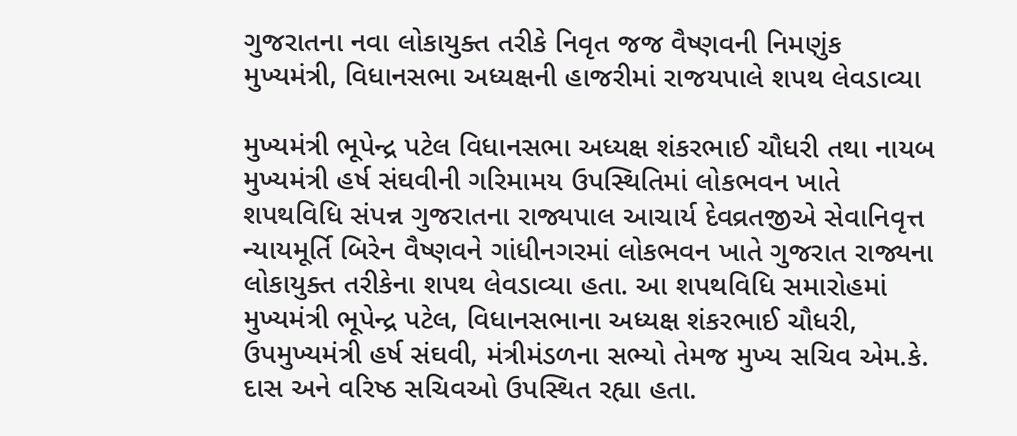ગુજરાતના નવા લોકાયુક્ત તરીકે નિવૃત જજ વૈષ્ણવની નિમણુંક મુખ્યમંત્રી, વિધાનસભા અધ્યક્ષની હાજરીમાં રાજયપાલે શપથ લેવડાવ્યા

મુખ્યમંત્રી ભૂપેન્દ્ર પટેલ વિધાનસભા અધ્યક્ષ શંકરભાઈ ચૌધરી તથા નાયબ મુખ્યમંત્રી હર્ષ સંઘવીની ગરિમામય ઉપસ્થિતિમાં લોકભવન ખાતે શપથવિધિ સંપન્ન ગુજરાતના રાજ્યપાલ આચાર્ય દેવવ્રતજીએ સેવાનિવૃત્ત ન્યાયમૂર્તિ બિરેન વૈષ્ણવને ગાંધીનગરમાં લોકભવન ખાતે ગુજરાત રાજ્યના લોકાયુક્ત તરીકેના શપથ લેવડાવ્યા હતા. આ શપથવિધિ સમારોહમાં મુખ્યમંત્રી ભૂપેન્દ્ર પટેલ, વિધાનસભાના અધ્યક્ષ શંકરભાઈ ચૌધરી, ઉપમુખ્યમંત્રી હર્ષ સંઘવી, મંત્રીમંડળના સભ્યો તેમજ મુખ્ય સચિવ એમ.કે. દાસ અને વરિષ્ઠ સચિવઓ ઉપસ્થિત રહ્યા હતા.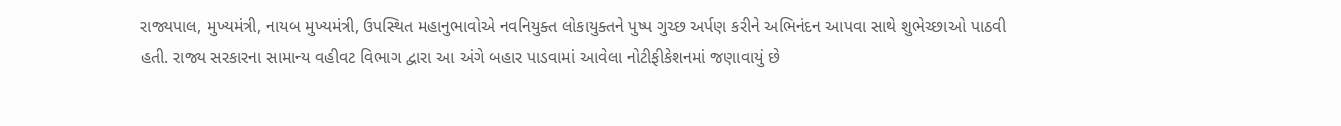રાજ્યપાલ, મુખ્યમંત્રી, નાયબ મુખ્યમંત્રી, ઉપસ્થિત મહાનુભાવોએ નવનિયુક્ત લોકાયુક્તને પુષ્પ ગુચ્છ અર્પણ કરીને અભિનંદન આપવા સાથે શુભેચ્છાઓ પાઠવી હતી. રાજ્ય સરકારના સામાન્ય વહીવટ વિભાગ દ્વારા આ અંગે બહાર પાડવામાં આવેલા નોટીફીકેશનમાં જણાવાયું છે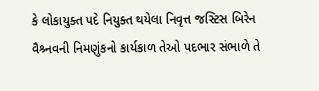કે લોકાયુક્ત પદે નિયુક્ત થયેલા નિવૃત્ત જસ્ટિસ બિરેન વૈશ્ર્નવની નિમણુંકનો કાર્યકાળ તેઓ પદભાર સંભાળે તે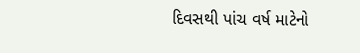દિવસથી પાંચ વર્ષ માટેનો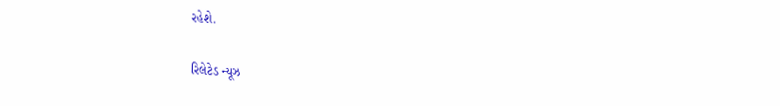રહેશે.

રિલેટેડ ન્યૂઝ